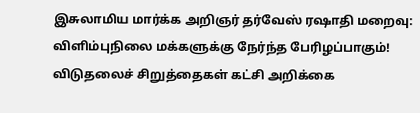இசுலாமிய மார்க்க அறிஞர் தர்வேஸ் ரஷாதி மறைவு: விளிம்புநிலை மக்களுக்கு நேர்ந்த பேரிழப்பாகும்! விடுதலைச் சிறுத்தைகள் கட்சி அறிக்கை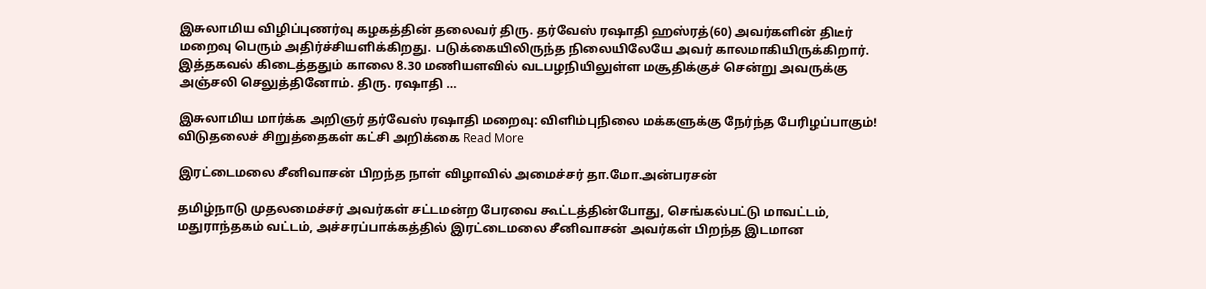இசுலாமிய விழிப்புணர்வு கழகத்தின் தலைவர் திரு. தர்வேஸ் ரஷாதி ஹஸ்ரத்(60) அவர்களின் திடீர் மறைவு பெரும் அதிர்ச்சியளிக்கிறது. படுக்கையிலிருந்த நிலையிலேயே அவர் காலமாகியிருக்கிறார். இத்தகவல் கிடைத்ததும் காலை 8.30 மணியளவில் வடபழநியிலுள்ள மசூதிக்குச் சென்று அவருக்கு அஞ்சலி செலுத்தினோம். திரு. ரஷாதி …

இசுலாமிய மார்க்க அறிஞர் தர்வேஸ் ரஷாதி மறைவு: விளிம்புநிலை மக்களுக்கு நேர்ந்த பேரிழப்பாகும்! விடுதலைச் சிறுத்தைகள் கட்சி அறிக்கை Read More

இரட்டைமலை சீனிவாசன் பிறந்த நாள் விழாவில் அமைச்சர் தா.மோ.அன்பரசன்

தமிழ்நாடு முதலமைச்சர் அவர்கள் சட்டமன்ற பேரவை கூட்டத்தின்போது, செங்கல்பட்டு மாவட்டம், மதுராந்தகம் வட்டம், அச்சரப்பாக்கத்தில் இரட்டைமலை சீனிவாசன் அவர்கள் பிறந்த இடமான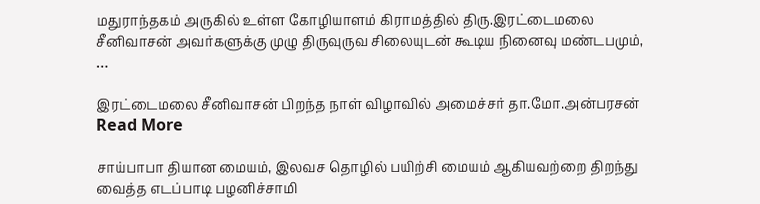மதுராந்தகம் அருகில் உள்ள கோழியாளம் கிராமத்தில் திரு.இரட்டைமலை சீனிவாசன் அவர்களுக்கு முழு திருவுருவ சிலையுடன் கூடிய நினைவு மண்டபமும், …

இரட்டைமலை சீனிவாசன் பிறந்த நாள் விழாவில் அமைச்சர் தா.மோ.அன்பரசன் Read More

சாய்பாபா தியான மையம், இலவச தொழில் பயிற்சி மையம் ஆகியவற்றை திறந்து வைத்த எடப்பாடி பழனிச்சாமி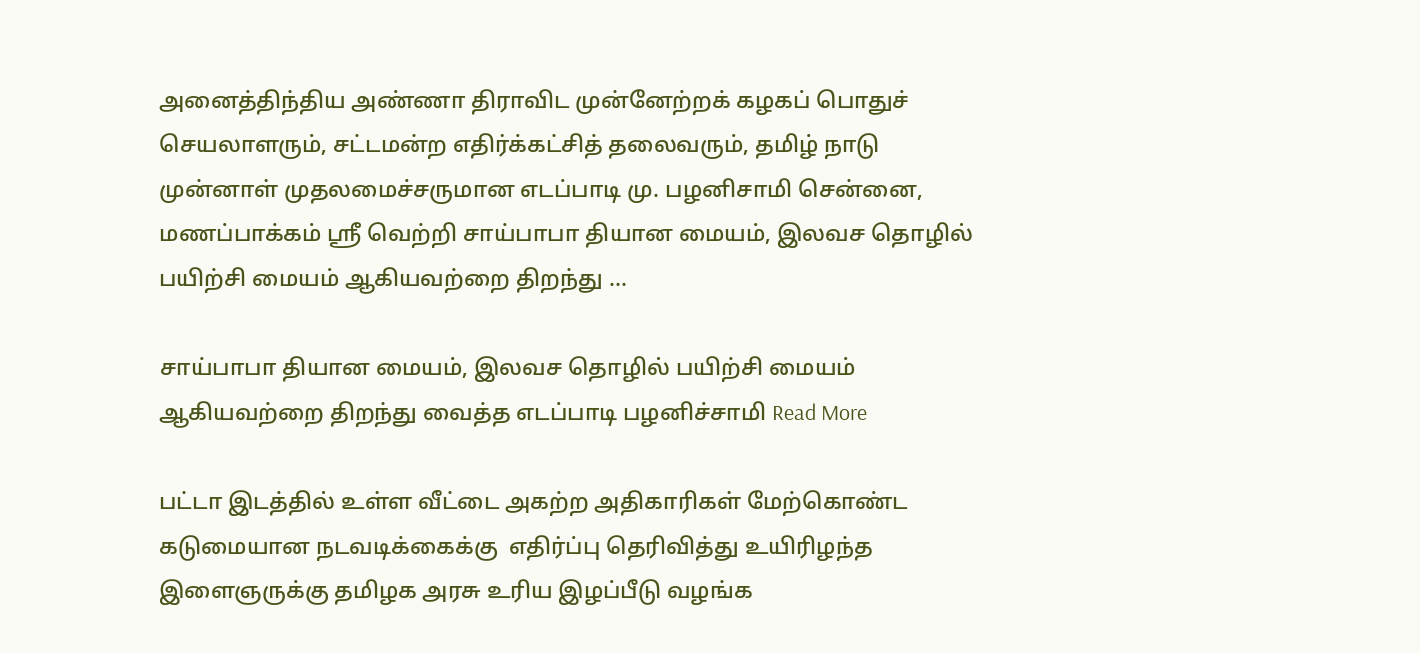அனைத்திந்திய அண்ணா திராவிட முன்னேற்றக் கழகப் பொதுச் செயலாளரும், சட்டமன்ற எதிர்க்கட்சித் தலைவரும், தமிழ் நாடு முன்னாள் முதலமைச்சருமான எடப்பாடி மு. பழனிசாமி சென்னை, மணப்பாக்கம் ஸ்ரீ வெற்றி சாய்பாபா தியான மையம், இலவச தொழில் பயிற்சி மையம் ஆகியவற்றை திறந்து …

சாய்பாபா தியான மையம், இலவச தொழில் பயிற்சி மையம் ஆகியவற்றை திறந்து வைத்த எடப்பாடி பழனிச்சாமி Read More

பட்டா இடத்தில் உள்ள வீட்டை அகற்ற அதிகாரிகள் மேற்கொண்ட கடுமையான நடவடிக்கைக்கு  எதிர்ப்பு தெரிவித்து உயிரிழந்த இளைஞருக்கு தமிழக அரசு உரிய இழப்பீடு வழங்க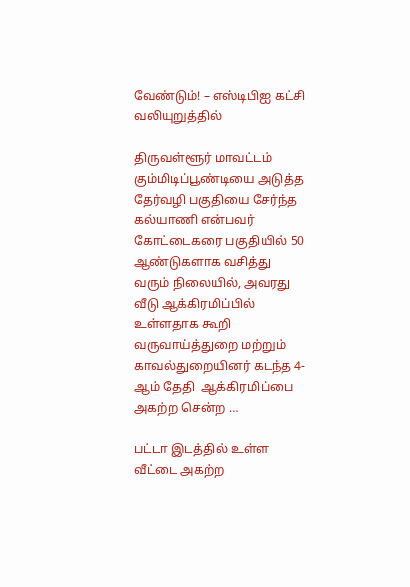வேண்டும்! – எஸ்டிபிஐ கட்சி வலியுறுத்தில்

திருவள்ளூர் மாவட்டம் கும்மிடிப்பூண்டியை அடுத்த தேர்வழி பகுதியை சேர்ந்த கல்யாணி என்பவர் கோட்டைகரை பகுதியில் 50 ஆண்டுகளாக வசித்து வரும் நிலையில், அவரது வீடு ஆக்கிரமிப்பில் உள்ளதாக கூறி வருவாய்த்துறை மற்றும் காவல்துறையினர் கடந்த 4-ஆம் தேதி  ஆக்கிரமிப்பை அகற்ற சென்ற …

பட்டா இடத்தில் உள்ள வீட்டை அகற்ற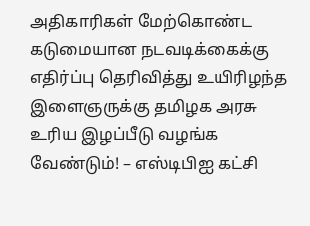அதிகாரிகள் மேற்கொண்ட கடுமையான நடவடிக்கைக்கு  எதிர்ப்பு தெரிவித்து உயிரிழந்த இளைஞருக்கு தமிழக அரசு உரிய இழப்பீடு வழங்க வேண்டும்! – எஸ்டிபிஐ கட்சி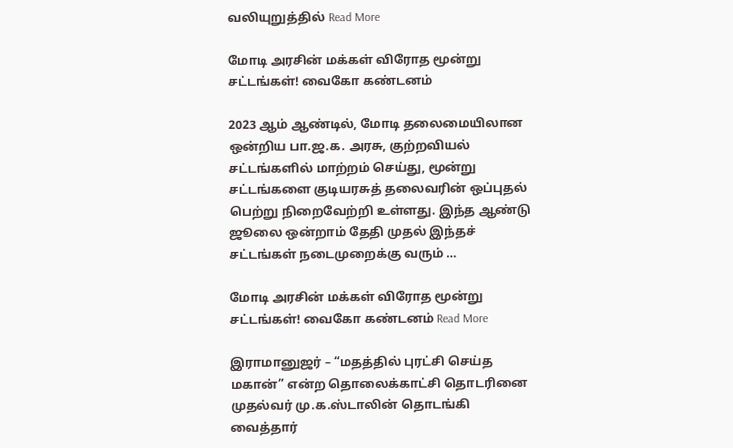வலியுறுத்தில் Read More

மோடி அரசின் மக்கள் விரோத மூன்று சட்டங்கள்! வைகோ கண்டனம்

2023 ஆம் ஆண்டில், மோடி தலைமையிலான ஒன்றிய பா.ஜ.க. அரசு, குற்றவியல் சட்டங்களில் மாற்றம் செய்து, மூன்று சட்டங்களை குடியரசுத் தலைவரின் ஒப்புதல் பெற்று நிறைவேற்றி உள்ளது. இந்த ஆண்டு ஜூலை ஒன்றாம் தேதி முதல் இந்தச் சட்டங்கள் நடைமுறைக்கு வரும் …

மோடி அரசின் மக்கள் விரோத மூன்று சட்டங்கள்! வைகோ கண்டனம் Read More

இராமானுஜர் – “மதத்தில் புரட்சி செய்த மகான்” என்ற தொலைக்காட்சி தொடரினை முதல்வர் மு.க.ஸ்டாலின் தொடங்கி வைத்தார்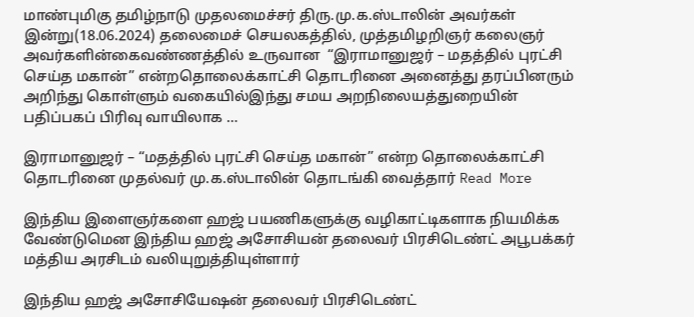மாண்புமிகு தமிழ்நாடு முதலமைச்சர் திரு.மு.க.ஸ்டாலின் அவர்கள் இன்று(18.06.2024) தலைமைச் செயலகத்தில், முத்தமிழறிஞர் கலைஞர் அவர்களின்கைவண்ணத்தில் உருவான  “இராமானுஜர் – மதத்தில் புரட்சி செய்த மகான்” என்றதொலைக்காட்சி தொடரினை அனைத்து தரப்பினரும் அறிந்து கொள்ளும் வகையில்இந்து சமய அறநிலையத்துறையின் பதிப்பகப் பிரிவு வாயிலாக …

இராமானுஜர் – “மதத்தில் புரட்சி செய்த மகான்” என்ற தொலைக்காட்சி தொடரினை முதல்வர் மு.க.ஸ்டாலின் தொடங்கி வைத்தார் Read More

இந்திய இளைஞர்களை ஹஜ் பயணிகளுக்கு வழிகாட்டிகளாக நியமிக்க வேண்டுமென இந்திய ஹஜ் அசோசியன் தலைவர் பிரசிடெண்ட் அபூபக்கர் மத்திய அரசிடம் வலியுறுத்தியுள்ளார்

இந்திய ஹஜ் அசோசியேஷன் தலைவர் பிரசிடெண்ட்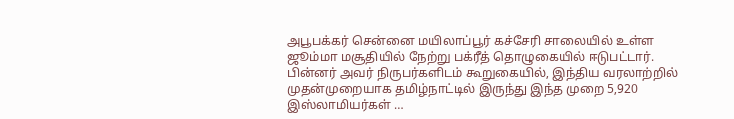அபூபக்கர் சென்னை மயிலாப்பூர் கச்சேரி சாலையில் உள்ள ஜூம்மா மசூதியில் நேற்று பக்ரீத் தொழுகையில் ஈடுபட்டார். பின்னர் அவர் நிருபர்களிடம் கூறுகையில், இந்திய வரலாற்றில் முதன்முறையாக தமிழ்நாட்டில் இருந்து இந்த முறை 5,920 இஸ்லாமியர்கள் …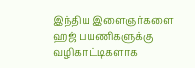இந்திய இளைஞர்களை ஹஜ் பயணிகளுக்கு வழிகாட்டிகளாக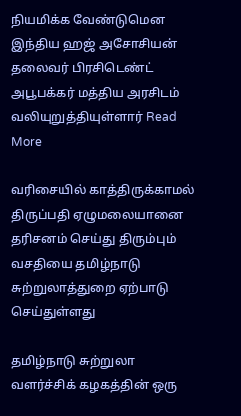நியமிக்க வேண்டுமென இந்திய ஹஜ் அசோசியன் தலைவர் பிரசிடெண்ட் அபூபக்கர் மத்திய அரசிடம் வலியுறுத்தியுள்ளார் Read More

வரிசையில் காத்திருக்காமல் திருப்பதி ஏழுமலையானை தரிசனம் செய்து திரும்பும் வசதியை தமிழ்நாடு சுற்றுலாத்துறை ஏற்பாடு செய்துள்ளது

தமிழ்நாடு சுற்றுலா வளர்ச்சிக் கழகத்தின் ஒரு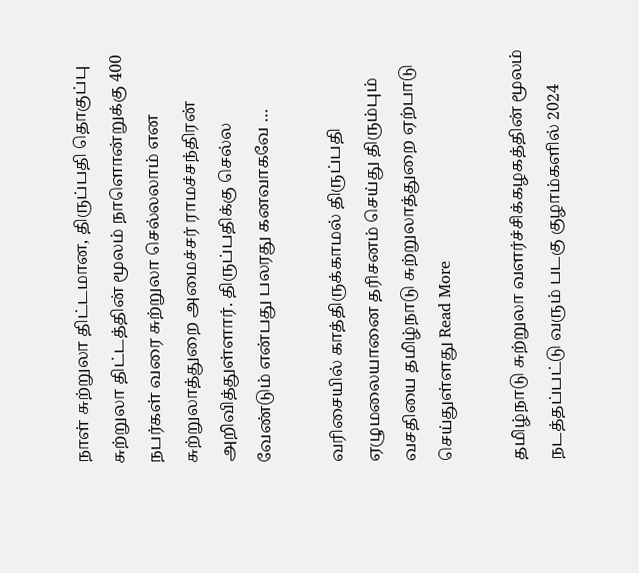நாள் சுற்றுலா திட்டமான, திருப்பதி தொகுப்பு சுற்றுலா திட்டத்தின் மூலம் நாளொன்றுக்கு 400 நபர்கள் வரை சுற்றுலா செல்லலாம் என சுற்றுலாத்துறை அமைச்சர் ராமச்சந்திரன் அறிவித்துள்ளார். திருப்பதிக்கு செல்ல வேண்டும் என்பது பலரது கனவாகவே …

வரிசையில் காத்திருக்காமல் திருப்பதி ஏழுமலையானை தரிசனம் செய்து திரும்பும் வசதியை தமிழ்நாடு சுற்றுலாத்துறை ஏற்பாடு செய்துள்ளது Read More

தமிழ்நாடு சுற்றுலா வளர்ச்சிக்கழகத்தின் மூலம் நடத்தப்பட்டு வரும் படகு குழாம்களில் 2024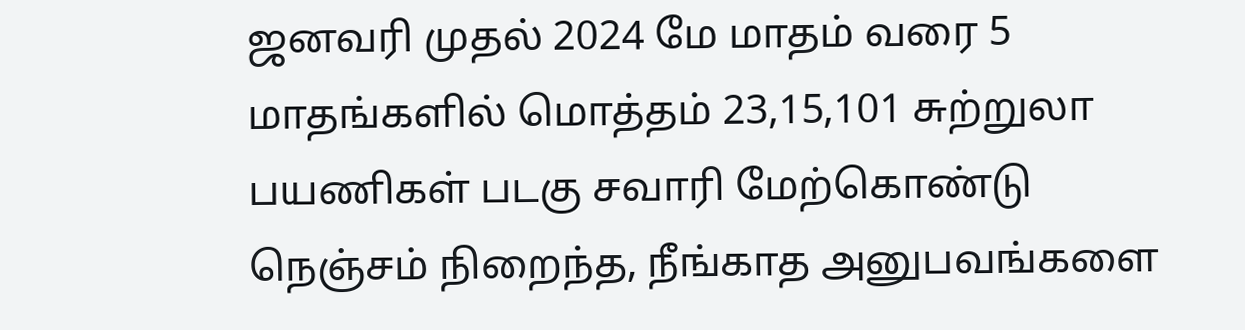ஜனவரி முதல் 2024 மே மாதம் வரை 5 மாதங்களில் மொத்தம் 23,15,101 சுற்றுலா பயணிகள் படகு சவாரி மேற்கொண்டு நெஞ்சம் நிறைந்த, நீங்காத அனுபவங்களை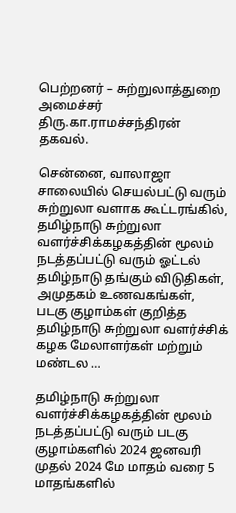பெற்றனர் – சுற்றுலாத்துறை அமைச்சர் திரு.கா.ராமச்சந்திரன் தகவல்.

சென்னை, வாலாஜா சாலையில் செயல்பட்டு வரும் சுற்றுலா வளாக கூட்டரங்கில், தமிழ்நாடு சுற்றுலா வளர்ச்சிக்கழகத்தின் மூலம் நடத்தப்பட்டு வரும் ஓட்டல் தமிழ்நாடு தங்கும் விடுதிகள், அமுதகம் உணவகங்கள், படகு குழாம்கள் குறித்த தமிழ்நாடு சுற்றுலா வளர்ச்சிக் கழக மேலாளர்கள் மற்றும் மண்டல …

தமிழ்நாடு சுற்றுலா வளர்ச்சிக்கழகத்தின் மூலம் நடத்தப்பட்டு வரும் படகு குழாம்களில் 2024 ஜனவரி முதல் 2024 மே மாதம் வரை 5 மாதங்களில்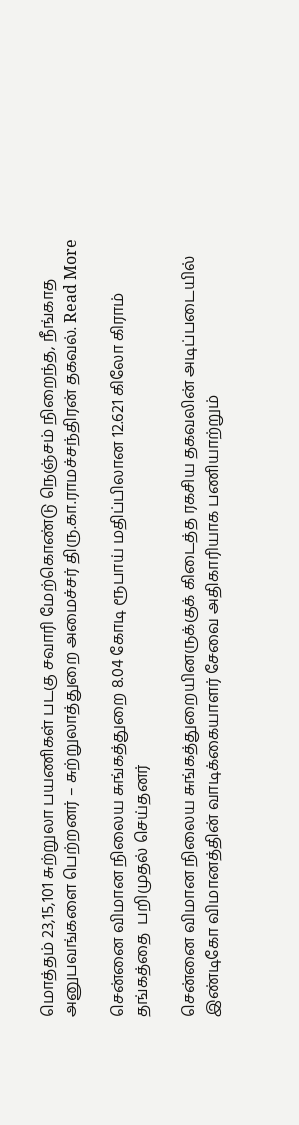மொத்தம் 23,15,101 சுற்றுலா பயணிகள் படகு சவாரி மேற்கொண்டு நெஞ்சம் நிறைந்த, நீங்காத அனுபவங்களை பெற்றனர் – சுற்றுலாத்துறை அமைச்சர் திரு.கா.ராமச்சந்திரன் தகவல். Read More

சென்னை விமான நிலைய சுங்கத்துறை 8.04 கோடி ரூபாய் மதிப்பிலான 12.621 கிலோ கிராம் தங்கத்தை  பறிமுதல் செய்தனர்

சென்னை விமான நிலைய சுங்கத்துறையினருக்குக் கிடைத்த ரகசிய தகவலின் அடிப்படையில் இண்டிகோ விமானத்தின் வாடிக்கையாளர் சேவை அதிகாரியாக பணியாற்றும்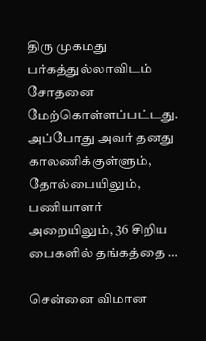திரு முகமது பர்கத்துல்லாவிடம் சோதனை மேற்கொள்ளப்பட்டது. அப்போது அவர் தனது காலணிக்குள்ளும், தோல்பையிலும், பணியாளர் அறையிலும், 36 சிறிய பைகளில் தங்கத்தை …

சென்னை விமான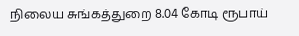நிலைய சுங்கத்துறை 8.04 கோடி ரூபாய்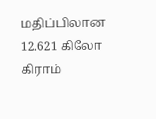மதிப்பிலான 12.621 கிலோ கிராம்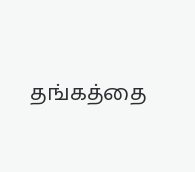தங்கத்தை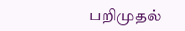பறிமுதல்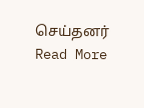செய்தனர் Read More